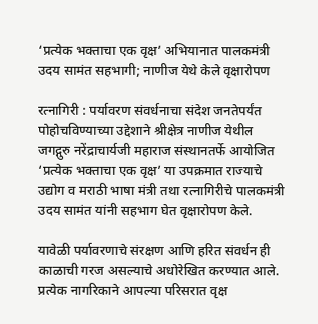‘प्रत्येक भक्ताचा एक वृक्ष’ अभियानात पालकमंत्री उदय सामंत सहभागी; नाणीज येथे केले वृक्षारोपण

रत्नागिरी : पर्यावरण संवर्धनाचा संदेश जनतेपर्यंत पोहोचविण्याच्या उद्देशाने श्रीक्षेत्र नाणीज येथील जगद्गुरु नरेंद्राचार्यजी महाराज संस्थानतर्फे आयोजित ‘प्रत्येक भक्ताचा एक वृक्ष’ या उपक्रमात राज्याचे उद्योग व मराठी भाषा मंत्री तथा रत्नागिरीचे पालकमंत्री उदय सामंत यांनी सहभाग घेत वृक्षारोपण केले.

यावेळी पर्यावरणाचे संरक्षण आणि हरित संवर्धन ही काळाची गरज असल्याचे अधोरेखित करण्यात आले. प्रत्येक नागरिकाने आपल्या परिसरात वृक्ष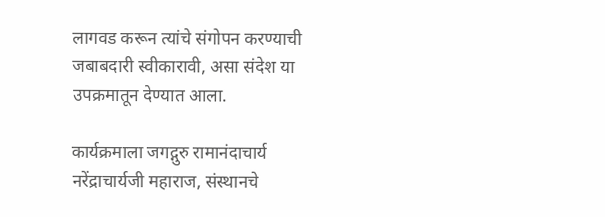लागवड करून त्यांचे संगोपन करण्याची जबाबदारी स्वीकारावी, असा संदेश या उपक्रमातून देण्यात आला.

कार्यक्रमाला जगद्गुरु रामानंदाचार्य नरेंद्राचार्यजी महाराज, संस्थानचे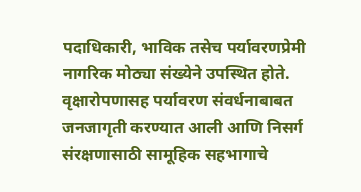पदाधिकारी, भाविक तसेच पर्यावरणप्रेमी नागरिक मोठ्या संख्येने उपस्थित होते. वृक्षारोपणासह पर्यावरण संवर्धनाबाबत जनजागृती करण्यात आली आणि निसर्ग संरक्षणासाठी सामूहिक सहभागाचे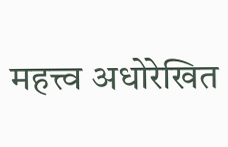महत्त्व अधोरेखित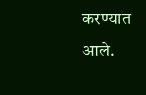करण्यात आले.